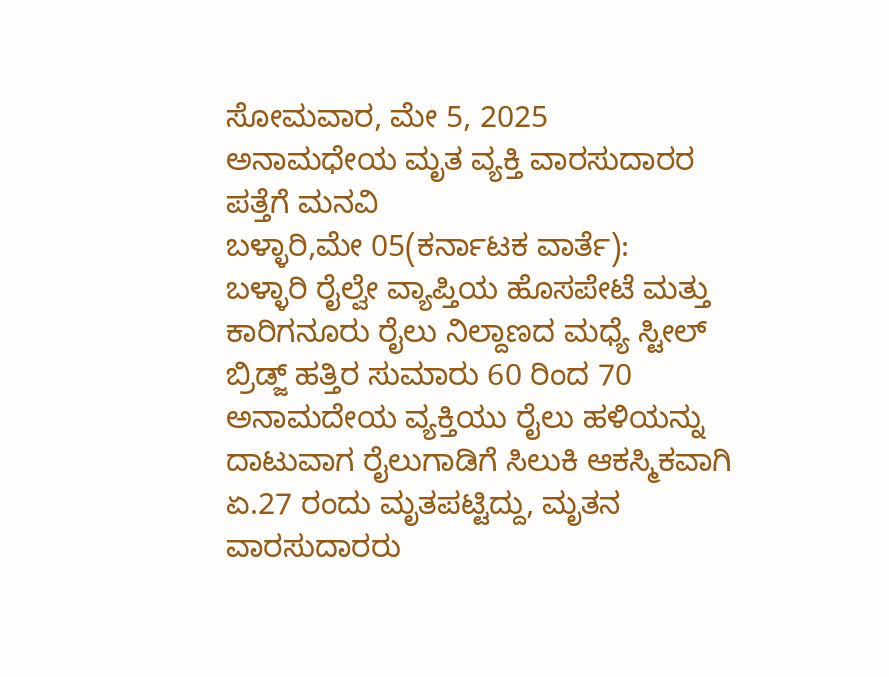ಸೋಮವಾರ, ಮೇ 5, 2025
ಅನಾಮಧೇಯ ಮೃತ ವ್ಯಕ್ತಿ ವಾರಸುದಾರರ ಪತ್ತೆಗೆ ಮನವಿ
ಬಳ್ಳಾರಿ,ಮೇ 05(ಕರ್ನಾಟಕ ವಾರ್ತೆ):
ಬಳ್ಳಾರಿ ರೈಲ್ವೇ ವ್ಯಾಪ್ತಿಯ ಹೊಸಪೇಟೆ ಮತ್ತು ಕಾರಿಗನೂರು ರೈಲು ನಿಲ್ದಾಣದ ಮಧ್ಯೆ ಸ್ಟೀಲ್ ಬ್ರಿಡ್ಜ್ ಹತ್ತಿರ ಸುಮಾರು 60 ರಿಂದ 70 ಅನಾಮದೇಯ ವ್ಯಕ್ತಿಯು ರೈಲು ಹಳಿಯನ್ನು ದಾಟುವಾಗ ರೈಲುಗಾಡಿಗೆ ಸಿಲುಕಿ ಆಕಸ್ಮಿಕವಾಗಿ ಏ.27 ರಂದು ಮೃತಪಟ್ಟಿದ್ದು, ಮೃತನ ವಾರಸುದಾರರು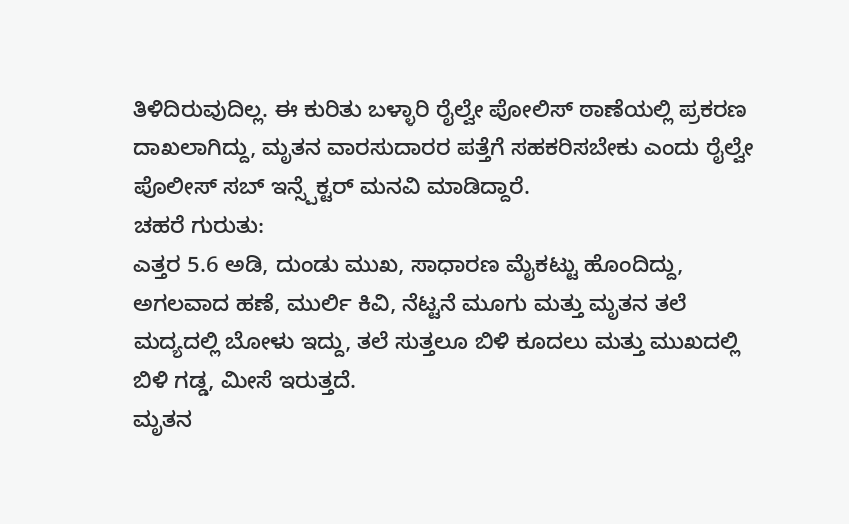ತಿಳಿದಿರುವುದಿಲ್ಲ. ಈ ಕುರಿತು ಬಳ್ಳಾರಿ ರೈಲ್ವೇ ಪೋಲಿಸ್ ಠಾಣೆಯಲ್ಲಿ ಪ್ರಕರಣ ದಾಖಲಾಗಿದ್ದು, ಮೃತನ ವಾರಸುದಾರರ ಪತ್ತೆಗೆ ಸಹಕರಿಸಬೇಕು ಎಂದು ರೈಲ್ವೇ ಪೊಲೀಸ್ ಸಬ್ ಇನ್ಸ್ಪೆಕ್ಟರ್ ಮನವಿ ಮಾಡಿದ್ದಾರೆ.
ಚಹರೆ ಗುರುತು:
ಎತ್ತರ 5.6 ಅಡಿ, ದುಂಡು ಮುಖ, ಸಾಧಾರಣ ಮೈಕಟ್ಟು ಹೊಂದಿದ್ದು, ಅಗಲವಾದ ಹಣೆ, ಮುರ್ಲಿ ಕಿವಿ, ನೆಟ್ಟನೆ ಮೂಗು ಮತ್ತು ಮೃತನ ತಲೆ ಮದ್ಯದಲ್ಲಿ ಬೋಳು ಇದ್ದು, ತಲೆ ಸುತ್ತಲೂ ಬಿಳಿ ಕೂದಲು ಮತ್ತು ಮುಖದಲ್ಲಿ ಬಿಳಿ ಗಡ್ಡ, ಮೀಸೆ ಇರುತ್ತದೆ.
ಮೃತನ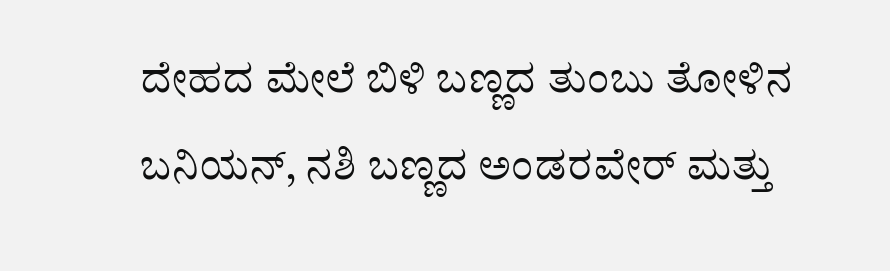ದೇಹದ ಮೇಲೆ ಬಿಳಿ ಬಣ್ಣದ ತುಂಬು ತೋಳಿನ ಬನಿಯನ್, ನಶಿ ಬಣ್ಣದ ಅಂಡರವೇರ್ ಮತ್ತು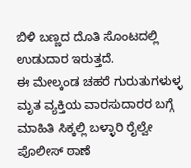ಬಿಳಿ ಬಣ್ಣದ ದೊತಿ ಸೊಂಟದಲ್ಲಿ ಉಡುದಾರ ಇರುತ್ತದೆ.
ಈ ಮೇಲ್ಕಂಡ ಚಹರೆ ಗುರುತುಗಳುಳ್ಳ ಮೃತ ವ್ಯಕ್ತಿಯ ವಾರಸುದಾರರ ಬಗ್ಗೆ ಮಾಹಿತಿ ಸಿಕ್ಕಲ್ಲಿ ಬಳ್ಳಾರಿ ರೈಲ್ವೇ ಪೊಲೀಸ್ ಠಾಣೆ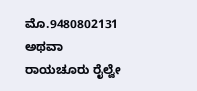ಮೊ.9480802131 ಅಥವಾ ರಾಯಚೂರು ರೈಲ್ವೇ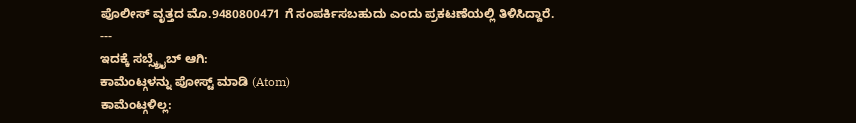ಪೊಲೀಸ್ ವೃತ್ತದ ಮೊ.9480800471 ಗೆ ಸಂಪರ್ಕಿಸಬಹುದು ಎಂದು ಪ್ರಕಟಣೆಯಲ್ಲಿ ತಿಳಿಸಿದ್ದಾರೆ.
---
ಇದಕ್ಕೆ ಸಬ್ಸ್ಕ್ರೈಬ್ ಆಗಿ:
ಕಾಮೆಂಟ್ಗಳನ್ನು ಪೋಸ್ಟ್ ಮಾಡಿ (Atom)
ಕಾಮೆಂಟ್ಗಳಿಲ್ಲ: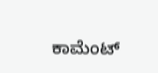ಕಾಮೆಂಟ್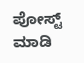ಪೋಸ್ಟ್ ಮಾಡಿ